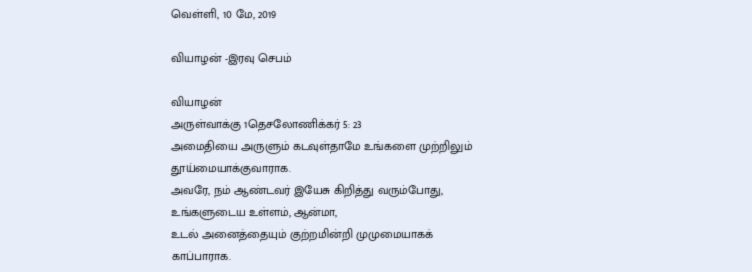வெள்ளி, 10 மே, 2019

வியாழன் -இரவு செபம்

வியாழன்
அருள்வாக்கு 1தெசலோணிக்கர் 5: 23
அமைதியை அருளும் கடவுள்தாமே உங்களை முற்றிலும் தூய்மையாக்குவாராக.
அவரே, நம் ஆண்டவர் இயேசு கிறித்து வரும்போது, உங்களுடைய உள்ளம், ஆன்மா,
உடல் அனைத்தையும் குற்றமின்றி முமுமையாகக் காப்பாராக.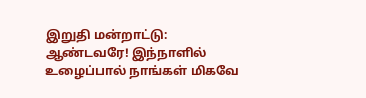இறுதி மன்றாட்டு:
ஆண்டவரே! இந்நாளில் உழைப்பால் நாங்கள் மிகவே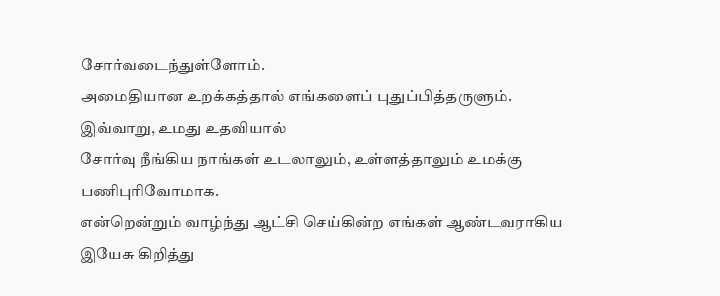சோர்வடைந்துள்ளோம்.
அமைதியான உறக்கத்தால் எங்களைப் புதுப்பித்தருளும். இவ்வாறு, உமது உதவியால்
சோர்வு நீங்கிய நாங்கள் உடலாலும், உள்ளத்தாலும் உமக்கு பணிபுரிவோமாக.
என்றென்றும் வாழ்ந்து ஆட்சி செய்கின்ற எங்கள் ஆண்டவராகிய இயேசு கிறித்து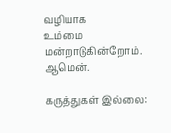வழியாக
உம்மை மன்றாடுகின்றோம். ஆமென்.

கருத்துகள் இல்லை: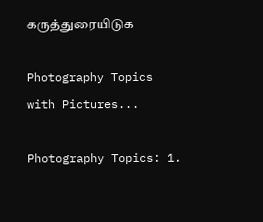கருத்துரையிடுக

Photography Topics with Pictures...

Photography Topics: 1.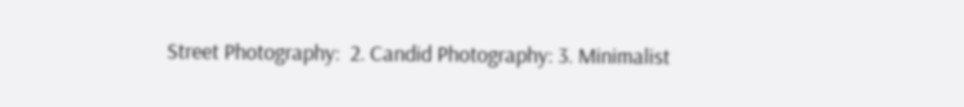Street Photography:  2. Candid Photography: 3. Minimalist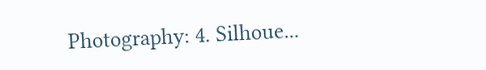Photography: 4. Silhoue...